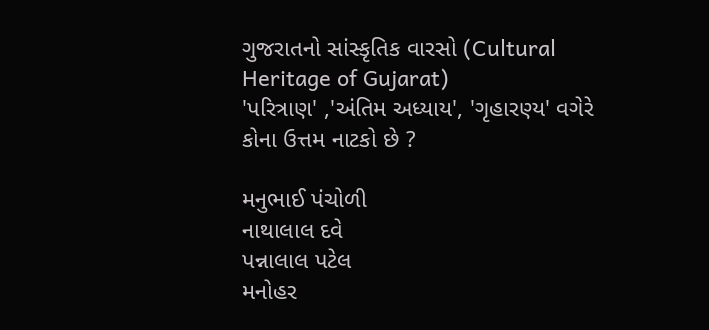ગુજરાતનો સાંસ્કૃતિક વારસો (Cultural Heritage of Gujarat)
'પરિત્રાણ' ,'અંતિમ અધ્યાય', 'ગૃહારણ્ય' વગેરે કોના ઉત્તમ નાટકો છે ?

મનુભાઈ પંચોળી
નાથાલાલ દવે
પન્નાલાલ પટેલ
મનોહર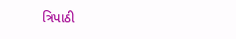ત્રિપાઠી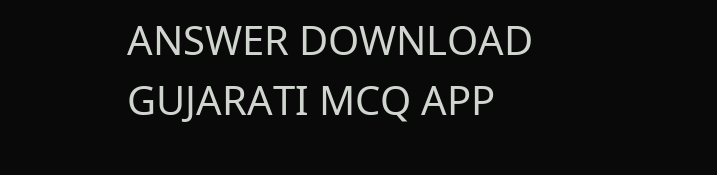ANSWER DOWNLOAD GUJARATI MCQ APP